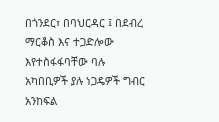በጎንደር፣ በባህርዳር ፤ በደብረ ማርቆስ እና ተጋድሎው እየተስፋፋባቸው ባሉ አካበቢዎች ያሉ ነጋዴዎች ግብር አንከፍል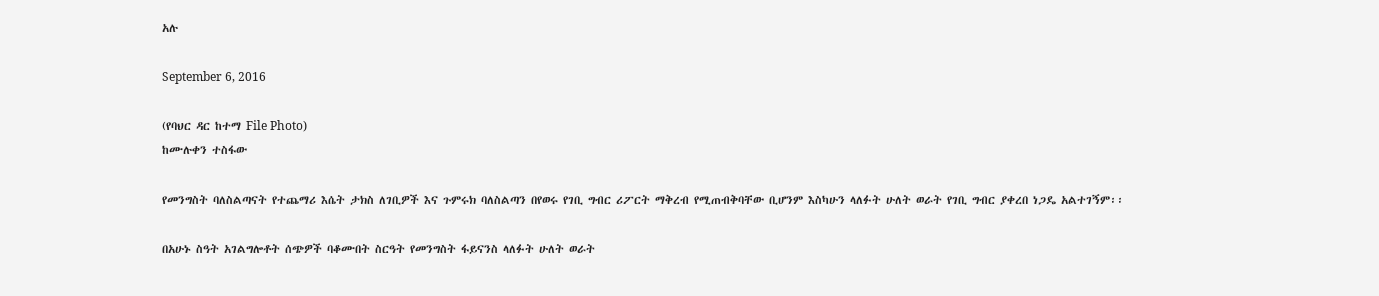አሉ

September 6, 2016

(የባህር ዳር ከተማ File Photo)
ከሙሉቀን ተስፋው

የመንግስት ባለስልጣናት የተጨማሪ እሴት ታክስ ለገቢዎች እና ጉምሩክ ባለስልጣን በየወሩ የገቢ ግብር ሪፖርት ማቅረብ የሚጠብቅባቸው ቢሆንም እስካሁን ላለፉት ሁለት ወራት የገቢ ግብር ያቀረበ ነጋዴ አልተገኝም፡፡

በአሁኑ ስዓት አገልግሎቶት ሰጭዎች ባቆሙበት ስርዓት የመንግስት ፋይናንስ ላለፉት ሁለት ወራት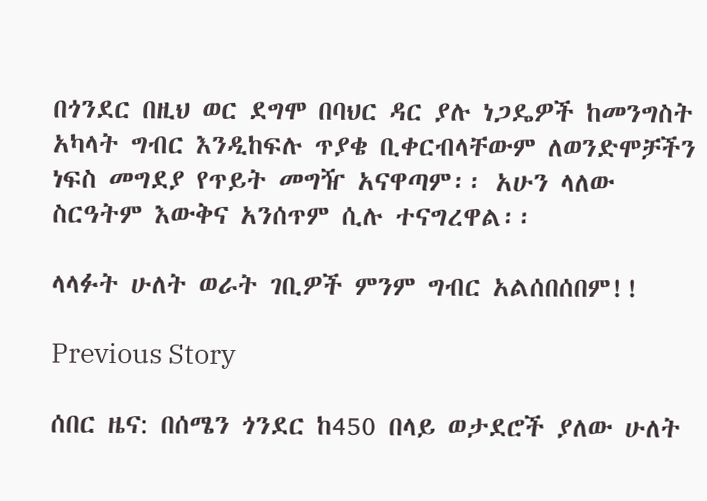በጎንደር በዚህ ወር ደግሞ በባህር ዳር ያሉ ነጋዴዎች ከመንግስት አካላት ግብር እንዲከፍሉ ጥያቄ ቢቀርብላቸውም ለወንድሞቻችን ነፍስ መግደያ የጥይት መግዥ አናዋጣም፡፡ አሁን ላለው ስርዓትም እውቅና አንሰጥም ሲሉ ተናግረዋል፡፡

ላላፉት ሁለት ወራት ገቢዎች ምንም ግብር አልሰበሰበም!!

Previous Story

ሰበር ዜና: በሰሜን ጎንደር ከ450 በላይ ወታደሮች ያለው ሁለት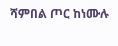ሻምበል ጦር ከነሙሉ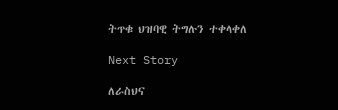ትጥቁ ህዝባዊ ትግሉን ተቀላቀለ

Next Story

ለራስህና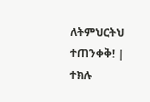ለትምህርትህ ተጠንቀቅ! | ተክሉ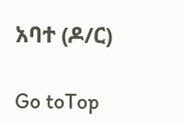አባተ (ዶ/ር)

Go toTop